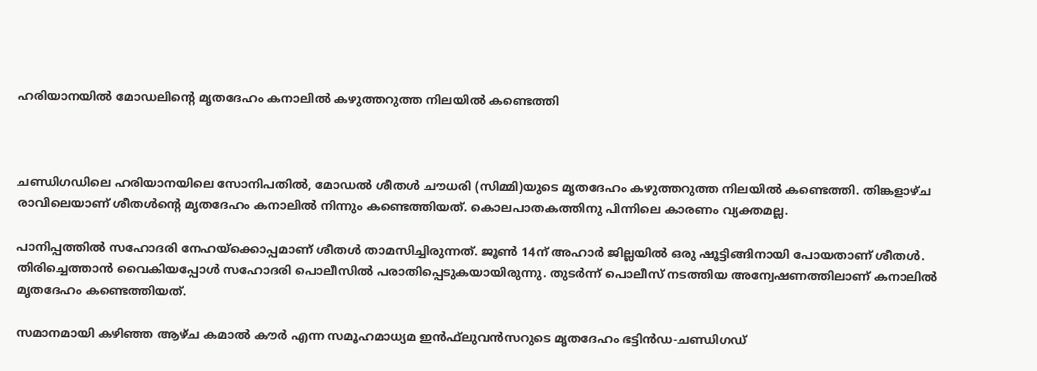ഹരിയാനയിൽ മോഡലിന്റെ മൃതദേഹം കനാലിൽ കഴുത്തറുത്ത നിലയിൽ കണ്ടെത്തി



ചണ്ഡിഗഡിലെ ഹരിയാനയിലെ സോനിപതിൽ, മോഡൽ ശീതൾ ചൗധരി (സിമ്മി)യുടെ മൃതദേഹം കഴുത്തറുത്ത നിലയിൽ കണ്ടെത്തി. തിങ്കളാഴ്ച രാവിലെയാണ് ശീതൾന്റെ മൃതദേഹം കനാലിൽ നിന്നും കണ്ടെത്തിയത്. കൊലപാതകത്തിനു പിന്നിലെ കാരണം വ്യക്തമല്ല.

പാനിപ്പത്തിൽ സഹോദരി നേഹയ്‌ക്കൊപ്പമാണ് ശീതൾ താമസിച്ചിരുന്നത്. ജൂൺ 14ന് അഹാർ ജില്ലയിൽ ഒരു ഷൂട്ടിങ്ങിനായി പോയതാണ് ശീതൾ. തിരിച്ചെത്താൻ വൈകിയപ്പോൾ സഹോദരി പൊലീസിൽ പരാതിപ്പെടുകയായിരുന്നു. തുടർന്ന് പൊലീസ് നടത്തിയ അന്വേഷണത്തിലാണ് കനാലിൽ മൃതദേഹം കണ്ടെത്തിയത്.

സമാനമായി കഴിഞ്ഞ ആഴ്ച കമാൽ കൗർ എന്ന സമൂഹമാധ്യമ ഇൻഫ്‌ലുവൻസറുടെ മൃതദേഹം ഭട്ടിൻഡ-ചണ്ഡിഗഡ്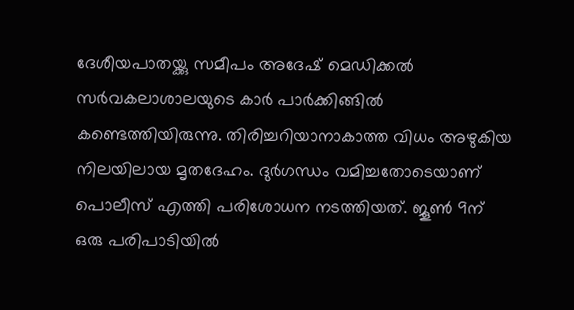ദേശീയപാതയ്ക്കു സമീപം അദേഷ് മെഡിക്കൽ സർവകലാശാലയുടെ കാർ പാർക്കിങ്ങിൽ കണ്ടെത്തിയിരുന്നു. തിരിച്ചറിയാനാകാത്ത വിധം അഴുകിയ നിലയിലായ മൃതദേഹം. ദുർഗന്ധം വമിച്ചതോടെയാണ് പൊലീസ് എത്തി പരിശോധന നടത്തിയത്. ജൂൺ 9ന് ഒരു പരിപാടിയിൽ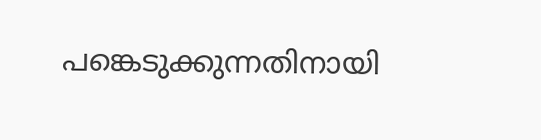പങ്കെടുക്കുന്നതിനായി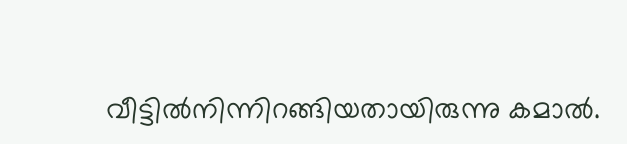വീട്ടിൽനിന്നിറങ്ങിയതായിരുന്നു കമാൽ.